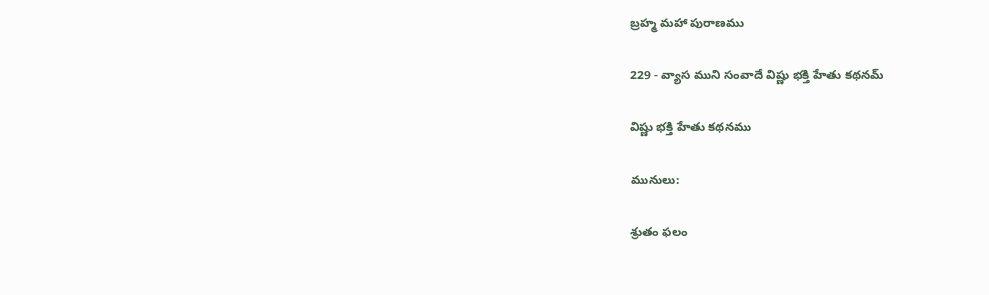బ్రహ్మ మహా పురాణము

229 - వ్యాస ముని సంవాదే విష్ణు భక్తి హేతు కథనమ్‌

విష్ణు భక్తి హేతు కథనము

మునులు:

శ్రుతం ఫలం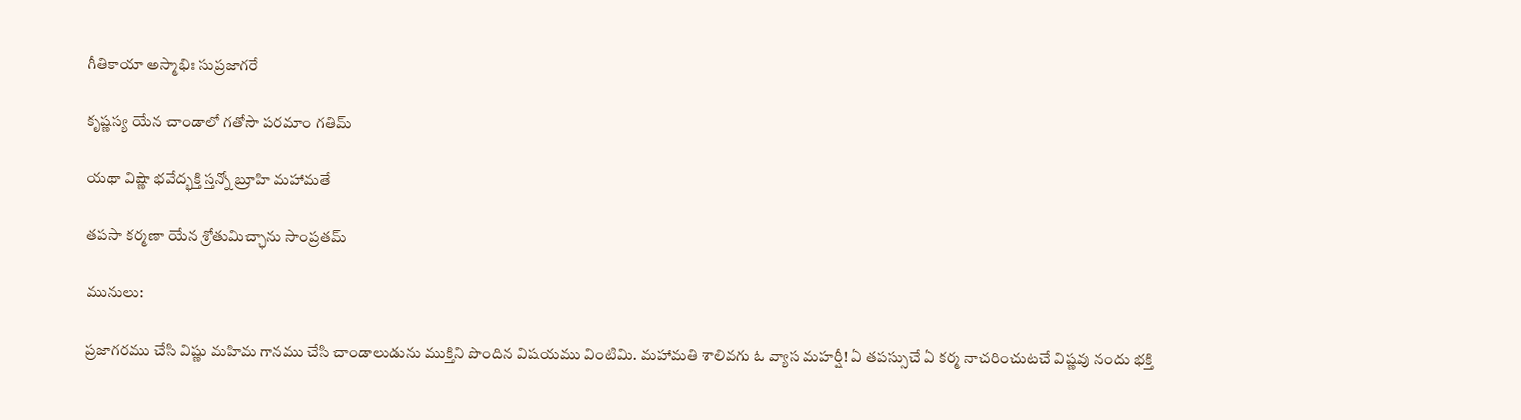గీతికాయా అస్మాభిః సుప్రజాగరే

కృష్ణస్య యేన చాండాలో గతోసౌ పరమాం గతిమ్‌

యథా విష్ణౌ భవేద్భక్తి స్తన్నో బ్రూహి మహామతే

తపసా కర్మణా యేన శ్రోతుమిచ్ఛాను సాంప్రతమ్‌

మునులు:

ప్రజాగరము చేసి విష్ణు మహిమ గానము చేసి చాండాలుడును ముక్తిని పొందిన విషయము వింటిమి. మహామతి శాలివగు ఓ వ్యాస మహర్షీ! ఏ తపస్సుచే ఏ కర్మ నాచరించుటచే విష్ణవు నందు భక్తి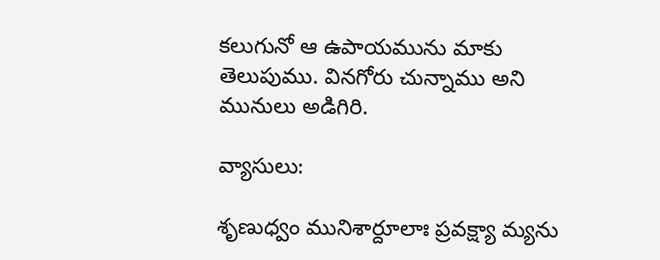కలుగునో ఆ ఉపాయమును మాకు తెలుపుము. వినగోరు చున్నాము అని మునులు అడిగిరి.

వ్యాసులు:

శృణుధ్వం మునిశార్దూలాః ప్రవక్ష్యా మ్యను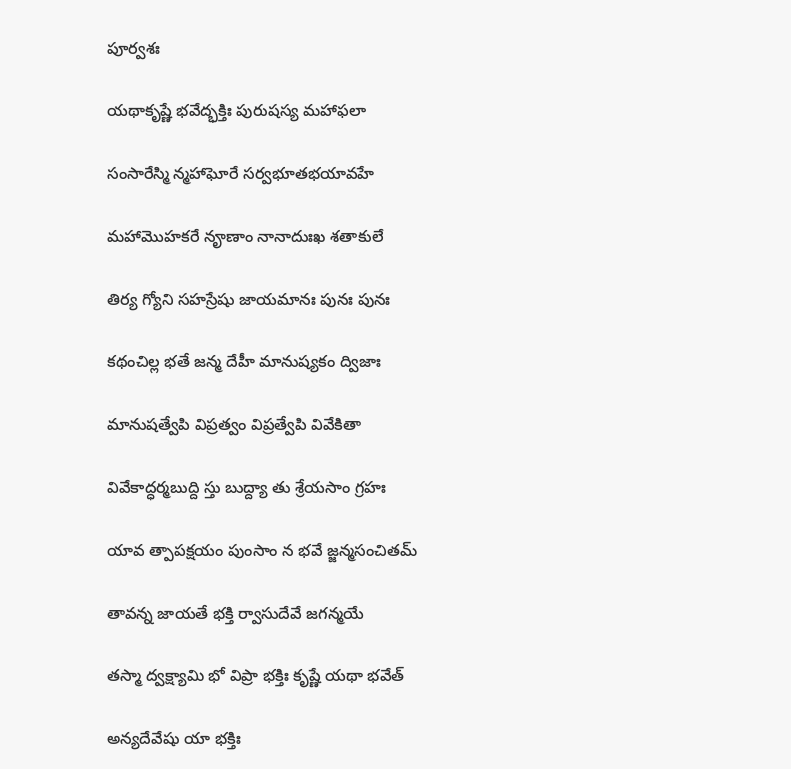పూర్వశః

యథాకృష్ణే భవేద్భక్తిః పురుషస్య మహాఫలా

సంసారేస్మి న్మహాఘోరే సర్వభూతభయావహే

మహామొహకరే నౄణాం నానాదుఃఖ శతాకులే

తిర్య గ్యోని సహస్రేషు జాయమానః పునః పునః

కథంచిల్ల భతే జన్మ దేహీ మానుష్యకం ద్విజాః

మానుషత్వేపి విప్రత్వం విప్రత్వేపి వివేకితా

వివేకాద్ధర్మబుద్ది స్తు బుద్ద్యా తు శ్రేయసాం గ్రహః

యావ త్పాపక్షయం పుంసాం న భవే జ్జన్మసంచితమ్‌

తావన్న జాయతే భక్తి ర్వాసుదేవే జగన్మయే

తస్మా ద్వక్ష్యామి భో విప్రా భక్తిః కృష్ణే యథా భవేత్‌

అన్యదేవేషు యా భక్తిః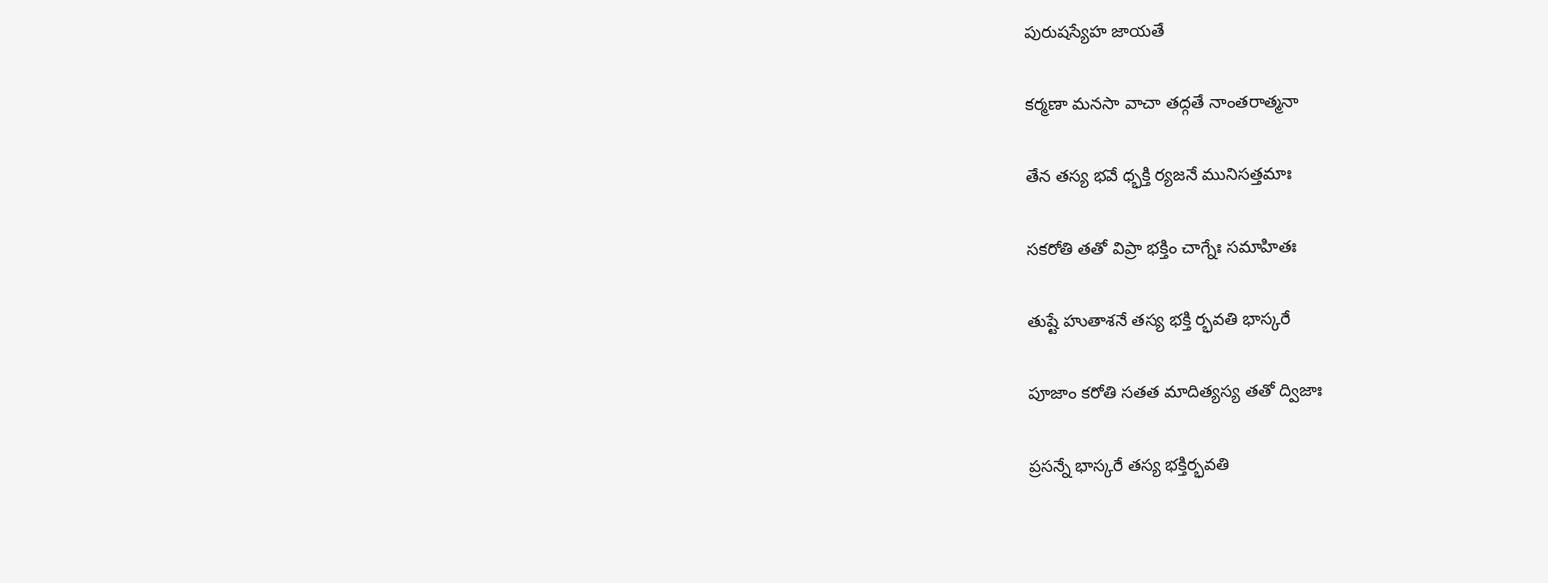పురుషస్యేహ జాయతే

కర్మణా మనసా వాచా తద్గతే నాంతరాత్మనా

తేన తస్య భవే ధ్భక్తి ర్యజనే మునిసత్తమాః

సకరోతి తతో విప్రా భక్తిం చాగ్నేః సమాహితః

తుష్టే హుతాశనే తస్య భక్తి ర్భవతి భాస్కరే

పూజాం కరోతి సతత మాదిత్యస్య తతో ద్విజాః

ప్రసన్నే భాస్కరే తస్య భక్తిర్భవతి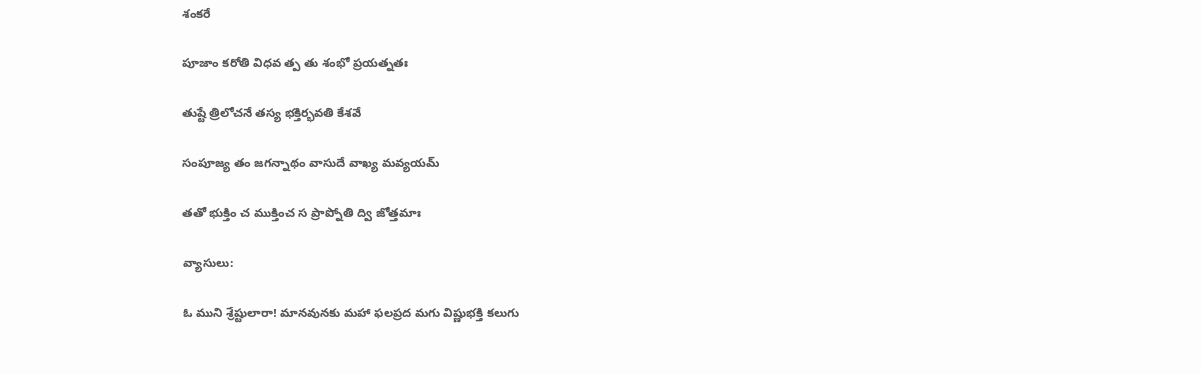శంకరే

పూజాం కరోతి విధవ త్ప తు శంభో ప్రయత్నతః

తుష్టే త్రిలోచనే తస్య భక్తిర్భవతి కేశవే

సంపూజ్య తం జగన్నాథం వాసుదే వాఖ్య మవ్యయమ్‌

తతో భుక్తిం చ ముక్తించ స ప్రాప్నోతి ద్వి జోత్తమాః

వ్యాసులు:

ఓ ముని శ్రేష్టులారా! మానవునకు మహా ఫలప్రద మగు విష్ణుభక్తి కలుగు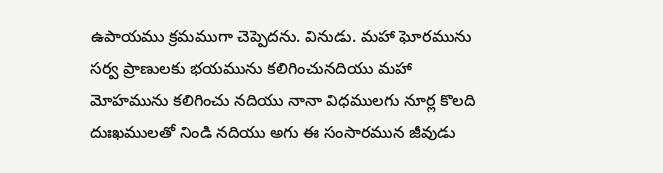ఉపాయము క్రమముగా చెప్పెదను. వినుడు. మహా ఘోరమును సర్వ ప్రాణులకు భయమును కలిగించునదియు మహా మోహమును కలిగించు నదియు నానా విధములగు నూర్ల కొలది దుఃఖములతో నిండి నదియు అగు ఈ సంసారమున జీవుడు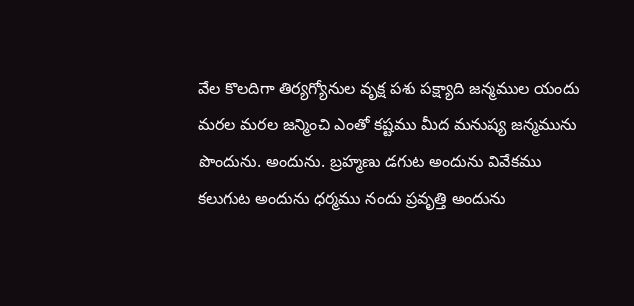వేల కొలదిగా తిర్యగ్యోనుల వృక్ష పశు పక్ష్యాది జన్మముల యందు మరల మరల జన్మించి ఎంతో కష్టము మీద మనుష్య జన్మమును పొందును. అందును. బ్రహ్మణు డగుట అందును వివేకము కలుగుట అందును ధర్మము నందు ప్రవృత్తి అందును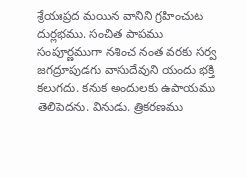శ్రేయఃప్రద మయిన వానిని గ్రహించుట దుర్లభము. సంచిత పాపము సంపూర్ణముగా నశించ నంత వరకు సర్వ జగద్రూపుడగు వాసుదేవుని యందు భక్తి కలుగదు. కనుక అందులకు ఉపాయము తెలిపెదను. వినుడు. త్రికరణము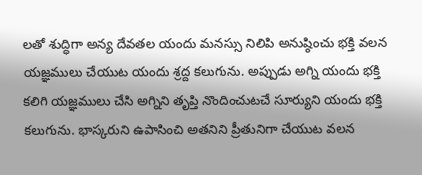లతో శుద్ధిగా అన్య దేవతల యందు మనస్సు నిలిపి అనుష్ఠించు భక్తి వలన యజ్ఞములు చేయుట యందు శ్రద్ద కలుగును. అప్పుడు అగ్ని యందు భక్తి కలిగి యజ్ఞములు చేసి అగ్నిని తృప్తి నొందించుటచే సూర్యుని యందు భక్తి కలుగును. భాస్కరుని ఉపాసించి అతనిని ప్రీతునిగా చేయుట వలన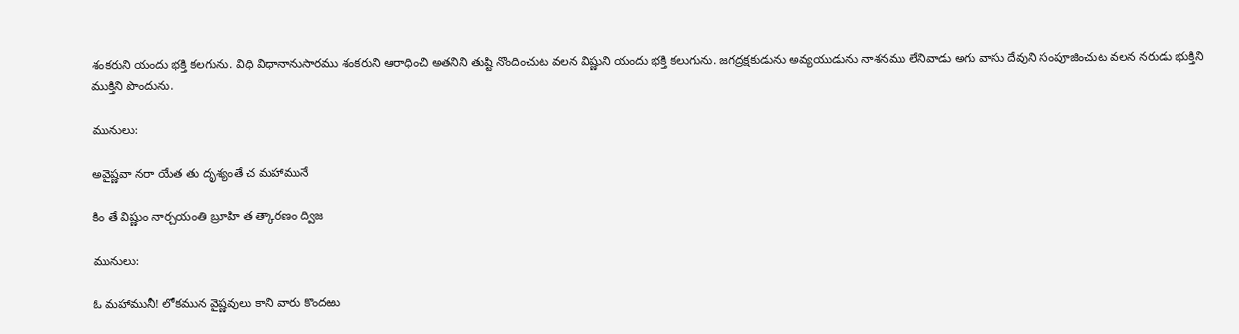శంకరుని యందు భక్తి కలగును. విధి విధానానుసారము శంకరుని ఆరాధించి అతనిని తుష్టి నొందించుట వలన విష్ణుని యందు భక్తి కలుగును. జగద్రక్షకుడును అవ్యయుడును నాశనము లేనివాడు అగు వాసు దేవుని సంపూజించుట వలన నరుడు భుక్తిని ముక్తిని పొందును.

మునులు:

అవైష్ణవా నరా యేత తు దృశ్యంతే చ మహామునే

కిం తే విష్ణుం నార్చయంతి బ్రూహి త త్కారణం ద్విజ

మునులు:

ఓ మహామునీ! లోకమున వైష్ణవులు కాని వారు కొందఱు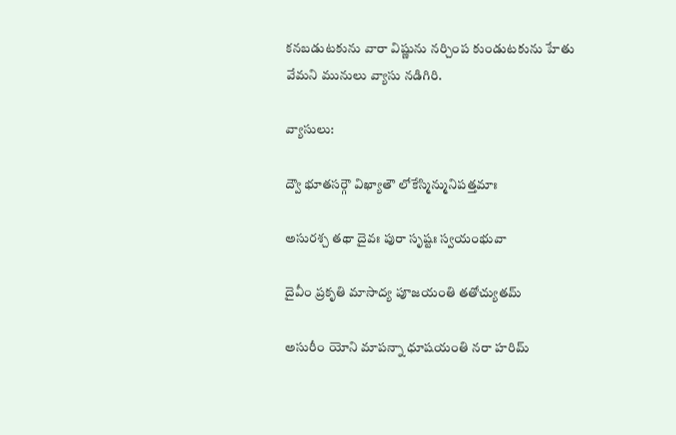కనబడుటకును వారా విష్ణును నర్చింప కుండుటకును హేతు వేమని మునులు వ్యాసు నడిగిరి.

వ్యాసులు:

ద్వౌ భూతసర్గౌ విఖ్యాతౌ లోకేస్మిన్మునిపత్తమాః

అసురశ్చ తథా దైవః పురా సృష్టః స్వయంభువా

దైవీం ప్రకృతి మాసాద్య పూజయంతి తతోచ్యుతమ్‌

అసురీం యోని మాపన్నా ధూషయంతి నరా హరిమ్‌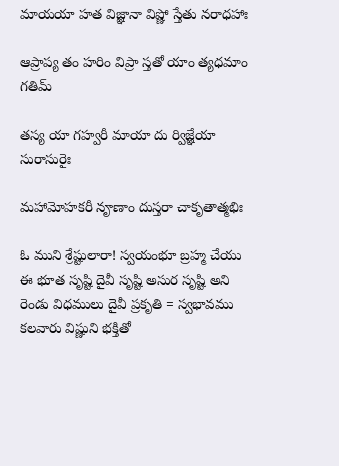మాయయా హత విజ్ఞానా విష్ణో స్తేతు నరాధహాః

ఆప్రాప్య తం హరిం విప్రా స్తతో యాం త్యధమాం గతిమ్‌

తస్య యా గహ్వరీ మాయా దు ర్విజ్ఞేయా సురాసురైః

మహామోహకరీ నౄణాం దుస్తరా చాకృతాత్మభిః

ఓ ముని శ్రేష్టులారా! స్వయంభూ బ్రహ్మ చేయు ఈ భూత సృష్టి దైవీ సృష్టి అసుర సృష్టి అని రెండు విధములు దైవీ ప్రకృతి = స్వభావము కలవారు విష్ణుని భక్తితో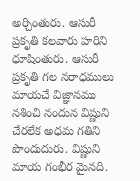అర్చింతురు. ఆసురీ ప్రకృతి కలవారు హరిని ధూషింతురు. ఆసురీ ప్రకృతి గల నరాధములు మాయచే విజ్ఞానము నశించి నందున విష్ణుని చేరలేక అధమ గతిని పొందుదురు. విష్ణుని మాయ గంభీర మైనది.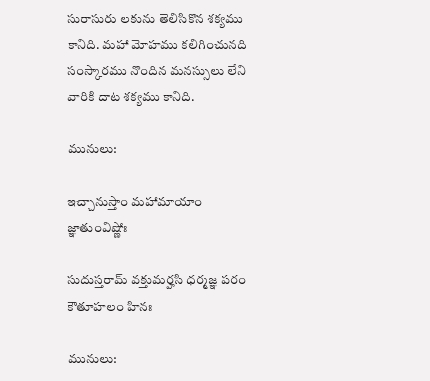సురాసురు లకును తెలిసికొన శక్యము కానిది. మహా మోహము కలిగించునది సంస్కారము నొందిన మనస్సులు లేని వారికి దాట శక్యము కానిది.

మునులు:

ఇచ్చానుస్తాం మహామాయాం జ్ఞాతుంవిష్ణోః

సుదుస్తరామ్‌ వక్తుమర్హసి ధర్మజ్ఞ పరం కౌతూహలం హినః

మునులు: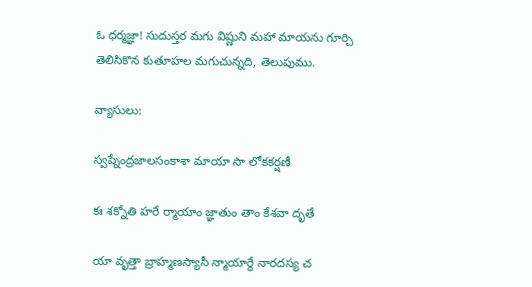ఓ ధర్మజ్ఞా! సుదుస్తర మగు విష్ణుని మహా మాయను గూర్చి తెలిసికొన కుతూహల మగుచున్నది, తెలుపుము.

వ్యాసులు:

స్వప్నేంద్రజాలసంకాశా మాయా సా లోకకర్షణీ

కః శక్నోతి హరే ర్మాయాం జ్ఞాతుం తాం కేశవా దృతే

యా వృత్తా బ్రాహ్మణస్యాసీ న్మాయార్థే నారదస్య చ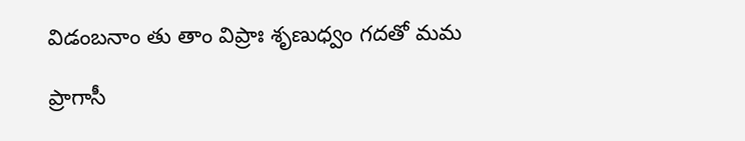విడంబనాం తు తాం విప్రాః శృణుధ్వం గదతో మమ

ప్రాగాసీ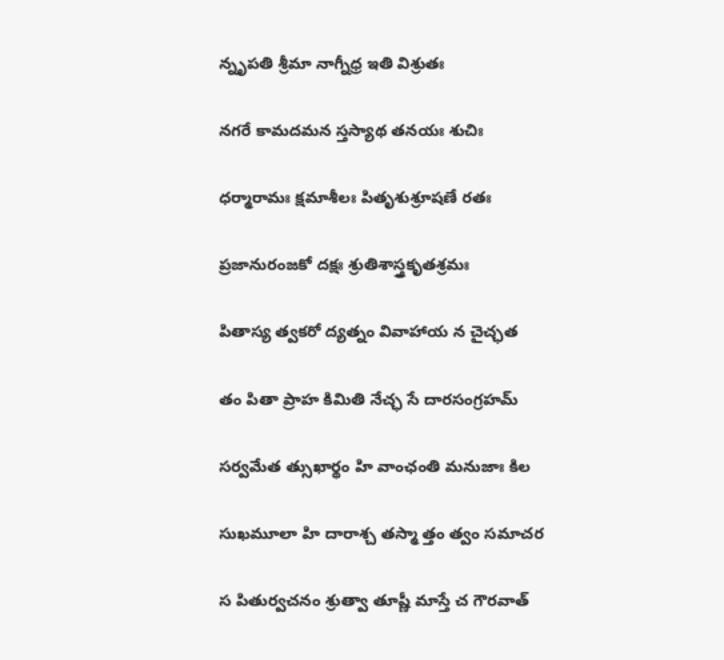న్నృపతి శ్రీమా నాగ్నీధ్ర ఇతి విశ్రుతః

నగరే కామదమన స్తస్యాథ తనయః శుచిః

ధర్మారామః క్షమాశీలః పితృశుశ్రూషణే రతః

ప్రజానురంజకో దక్షః శ్రుతిశాస్త్రకృతశ్రమః

పితాస్య త్వకరో ద్యత్నం వివాహాయ న చైచ్ఛత

తం పితా ప్రాహ కిమితి నేచ్ఛ సే దారసంగ్రహమ్‌

సర్వమేత త్సుఖార్థం హి వాంఛంతి మనుజాః కిల

సుఖమూలా హి దారాశ్చ తస్మా త్తం త్వం సమాచర

స పితుర్వచనం శ్రుత్వా తూష్ణీ మాస్తే చ గౌరవాత్‌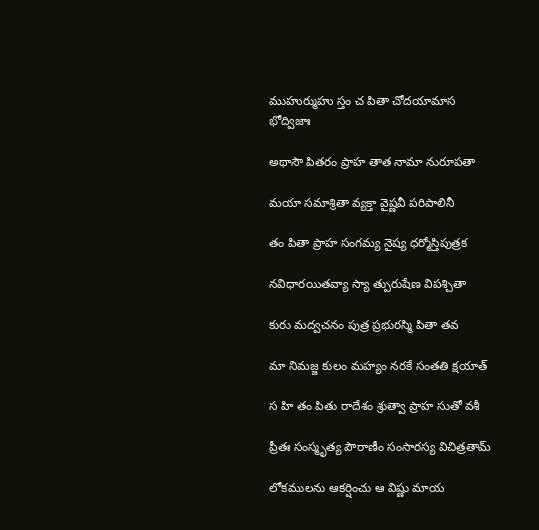ముహుర్ముహు స్తం చ పితా చోదయామాస భోద్విజాః

అథాసౌ పితరం ప్రాహ తాత నామా నురూపతా

మయా సమాశ్రితా వ్యక్తా వైష్ణవీ పరిపాలినీ

తం పితా ప్రాహ సంగమ్య నైష్య ధర్మోస్తిపుత్రక

నవిధారయితవ్యా స్యా త్పురుషేణ విపశ్చితా

కురు మద్వచనం పుత్ర ప్రభురస్మి పితా తవ

మా నిమజ్జ కులం మహ్యం నరకే సంతతి క్షయాత్‌

స హి తం పితు రాదేశం శ్రుత్వా ప్రాహ సుతో వశీ

ప్రీతః సంస్మృత్య పౌరాణీం సంసారస్య విచిత్రతామ్‌

లోకములను ఆకర్షించు ఆ విష్ణు మాయ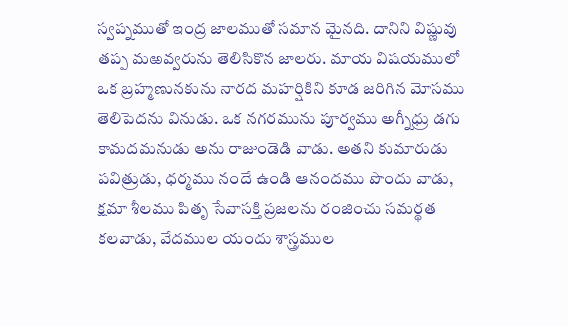స్వప్నముతో ఇంద్ర జాలముతో సమాన మైనది. దానిని విష్ణువు తప్ప మఱవ్వరును తెలిసికొన జాలరు. మాయ విషయములో ఒక బ్రహ్మణునకును నారద మహర్షికిని కూడ జరిగిన మోసము తెలిపెదను వినుడు. ఒక నగరమును పూర్వము అగ్నీధ్రు డగు కామదమనుడు అను రాజుండెడి వాడు. అతని కుమారుడు పవిత్రుడు, ధర్మము నందే ఉండి ఆనందము పొందు వాడు, క్షమా శీలము పితృ సేవాసక్తి ప్రజలను రంజించు సమర్థత కలవాడు, వేదముల యందు శాస్త్రముల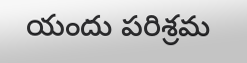యందు పరిశ్రమ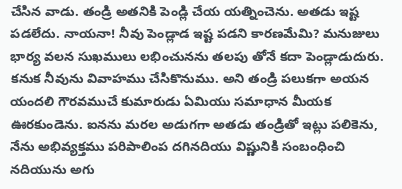చేసిన వాడు. తండ్రి అతనికి పెండ్లి చేయ యత్నించెను. అతడు ఇష్ట పడలేదు. నాయనా! నీవు పెండ్లాడ ఇష్ట పడని కారణమేమి? మనుజులు భార్య వలన సుఖములు లభించునను తలపు తోనే కదా పెండ్లాడుదురు. కనుక నీవును వివాహము చేసికొనుము. అని తండ్రి పలుకగా అయన యందలి గౌరవముచే కుమారుడు ఏమియు సమాధాన మీయక ఊరకుండెను. ఐనను మరల అడుగగా అతడు తండ్రితో ఇట్లు పలికెను, నేను అభివ్యక్తము పరిపాలింప దగినదియు విష్ణునికి సంబంధించి నదియును అగు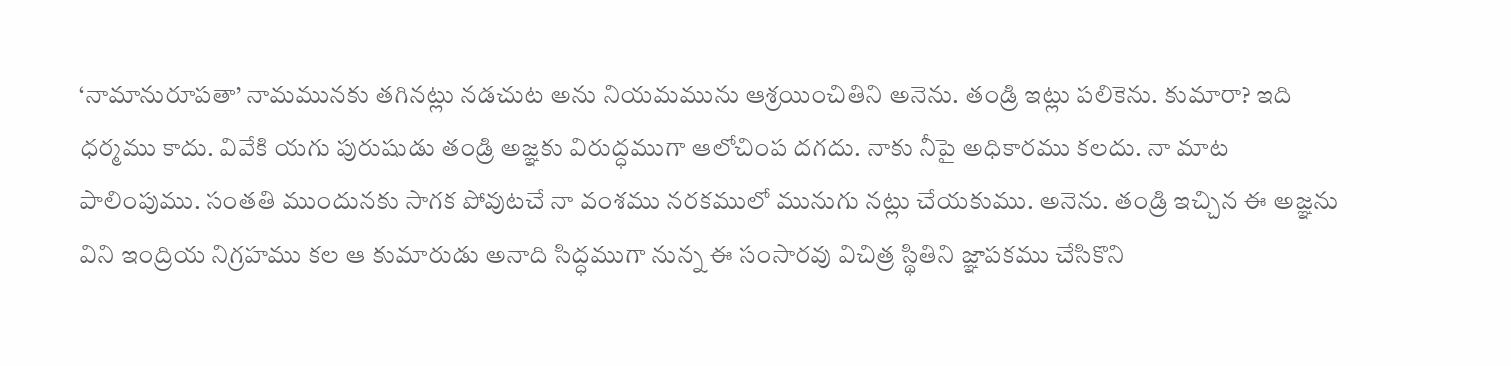‘నామానురూపతా’ నామమునకు తగినట్లు నడచుట అను నియమమును ఆశ్రయించితిని అనెను. తండ్రి ఇట్లు పలికెను. కుమారా? ఇది ధర్మము కాదు. వివేకి యగు పురుషుడు తండ్రి అజ్ఞకు విరుద్ధముగా ఆలోచింప దగదు. నాకు నీపై అధికారము కలదు. నా మాట పాలింపుము. సంతతి ముందునకు సాగక పోవుటచే నా వంశము నరకములో మునుగు నట్లు చేయకుము. అనెను. తండ్రి ఇచ్చిన ఈ అజ్ఞను విని ఇంద్రియ నిగ్రహము కల ఆ కుమారుడు అనాది సిద్ధముగా నున్న ఈ సంసారవు విచిత్ర స్థితిని జ్ఞాపకము చేసికొని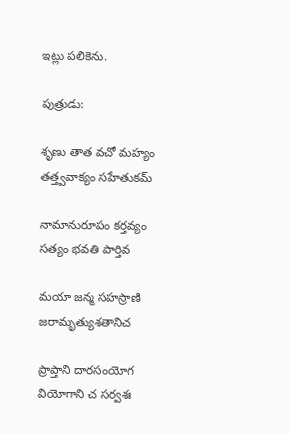ఇట్లు పలికెను.

పుత్రుడు:

శృణు తాత వచో మహ్యం తత్త్వవాక్యం సహేతుకమ్‌

నామానురూపం కర్తవ్యం సత్యం భవతి పార్తివ

మయా జన్మ సహస్రాణి జరామృత్యుశతానిచ

ప్రాప్తాని దారసంయోగ వియోగాని చ సర్వశః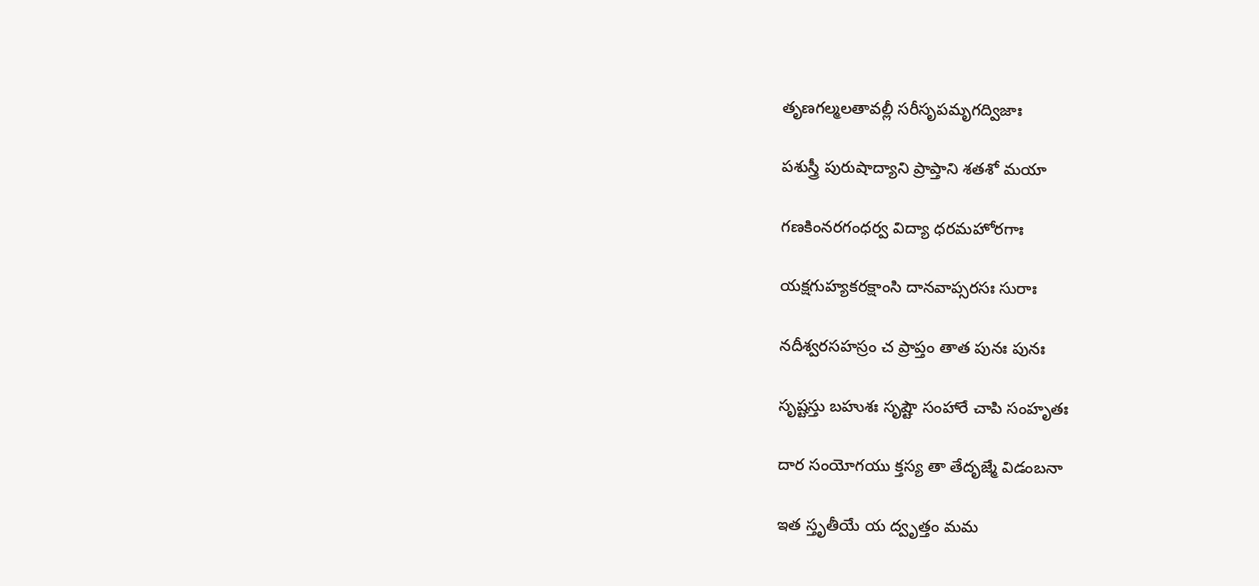తృణగల్మలతావల్లీ సరీసృపమృగద్విజాః

పశుస్త్రీ పురుషాద్యాని ప్రాప్తాని శతశో మయా

గణకింనరగంధర్వ విద్యా ధరమహోరగాః

యక్షగుహ్యకరక్షాంసి దానవాప్సరసః సురాః

నదీశ్వరసహస్రం చ ప్రాప్తం తాత పునః పునః

సృష్టస్తు బహుశః సృష్టౌ సంహారే చాపి సంహృతః

దార సంయోగయు క్తస్య తా తేదృజ్మే విడంబనా

ఇత స్తృతీయే య ద్వృత్తం మమ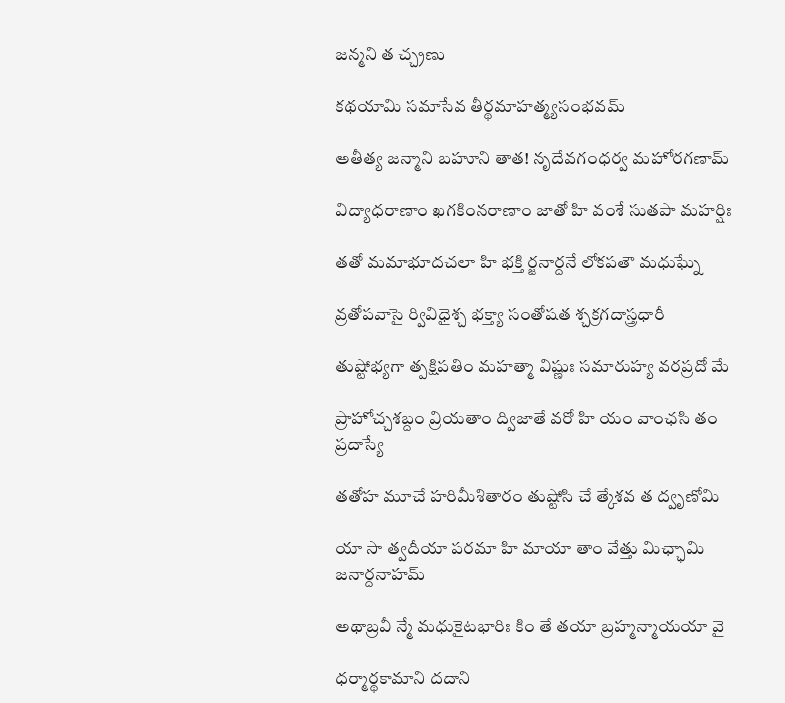జన్మని త చ్చ్రణు

కథయామి సమాసేవ తీర్థమాహత్మ్యసంభవమ్‌

అతీత్య జన్మాని బహూని తాత! నృదేవగంధర్వ మహోరగణామ్‌

విద్యాధరాణాం ఖగకింనరాణాం జాతో హి వంశే సుతపా మహర్షిః

తతో మమాభూదచలా హి భక్తి ర్జనార్దనే లోకపతౌ మధుఘ్నే

వ్రతోపవాసై ర్వివిధైశ్చ భక్త్యా సంతోషత శ్చక్రగదాస్త్రధారీ

తుష్టోభ్యగా త్పక్షిపతిం మహత్మా విష్ణుః సమారుహ్య వరప్రదో మే

ప్రాహోచ్చశబ్దం వ్రియతాం ద్విజాతే వరో హి యం వాంఛసి తం ప్రదాస్యే

తతోహ మూచే హరిమీశితారం తుష్టోసి చే త్కేశవ త ద్వృణోమి

యా సా త్వదీయా పరమా హి మాయా తాం వేత్తు మిఛ్ఛామి జనార్దనాహమ్‌

అథాబ్రవీ న్మే మధుకైటభారిః కిం తే తయా బ్రహ్మన్మాయయా వై

ధర్మార్థకామాని దదాని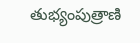తుభ్యంపుత్రాణి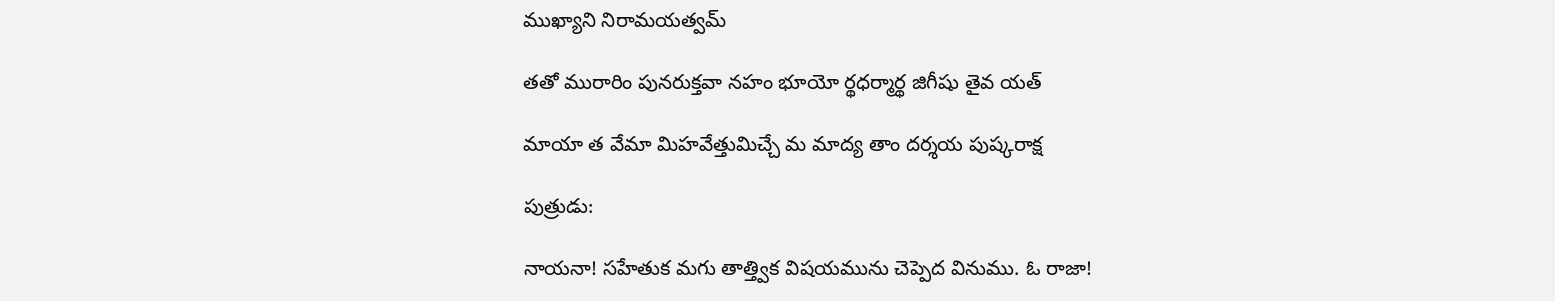ముఖ్యాని నిరామయత్వమ్‌

తతో మురారిం పునరుక్తవా నహం భూయో ర్థధర్మార్థ జిగీషు తైవ యత్‌

మాయా త వేమా మిహవేత్తుమిచ్చే మ మాద్య తాం దర్శయ పుష్కరాక్ష

పుత్రుడు:

నాయనా! సహేతుక మగు తాత్త్విక విషయమును చెప్పెద వినుము. ఓ రాజా!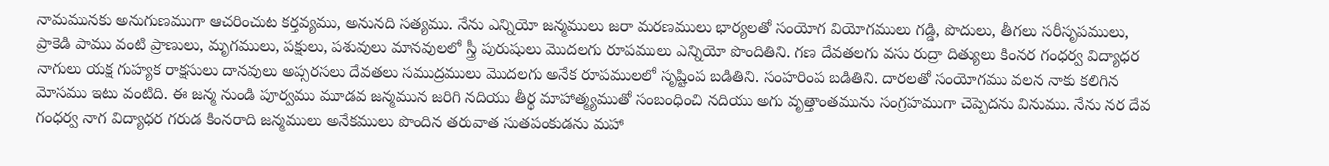నామమునకు అనుగుణముగా ఆచరించుట కర్తవ్యము, అనునది సత్యము. నేను ఎన్నియో జన్మములు జరా మరణములు భార్యలతో సంయోగ వియోగములు గడ్డి, పొదులు, తీగలు సరీసృపములు, ప్రాకెడి పాము వంటి ప్రాణులు, మృగములు, పక్షులు, పశువులు మానవులలో స్త్రీ పురుషులు మొదలగు రూపములు ఎన్నియో పొందితిని. గణ దేవతలగు వసు రుద్రా దిత్యులు కింనర గంధర్వ విద్యాధర నాగులు యక్ష గుహ్యక రాక్షసులు దానవులు అప్సరసలు దేవతలు సముద్రములు మొదలగు అనేక రూపములలో సృష్టింప బడితిని. సంహరింప బడితిని. దారలతో సంయోగము వలన నాకు కలిగిన మోసము ఇటు వంటిది. ఈ జన్మ నుండి పూర్వము మూడవ జన్మమున జరిగి నదియు తీర్థ మాహాత్మ్యముతో సంబంధించి నదియు అగు వృత్తాంతమును సంగ్రహముగా చెప్పెదను వినుము. నేను నర దేవ గంధర్వ నాగ విద్యాధర గరుడ కింనరాది జన్మములు అనేకములు పొందిన తరువాత సుతపంకుడను మహా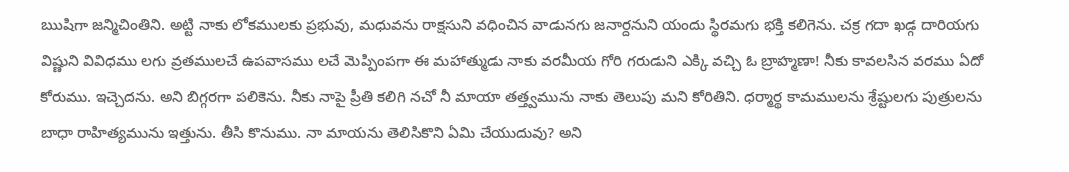ఋషిగా జన్మిచింతిని. అట్టి నాకు లోకములకు ప్రభువు, మధువను రాక్షసుని వధించిన వాడునగు జనార్దనుని యందు స్థిరమగు భక్తి కలిగెను. చక్ర గదా ఖడ్గ దారియగు విష్ణుని వివిధము లగు వ్రతములచే ఉపవాసము లచే మెప్పింపగా ఈ మహాత్ముడు నాకు వరమీయ గోరి గరుడుని ఎక్కి వచ్చి ఓ బ్రాహ్మణా! నీకు కావలసిన వరము ఏదో కోరుము. ఇచ్చెదను. అని బిగ్గరగా పలికెను. నీకు నాపై ప్రీతి కలిగి నచో నీ మాయా తత్త్వమును నాకు తెలుపు మని కోరితిని. ధర్మార్థ కామములను శ్రేష్టులగు పుత్రులను బాధా రాహిత్యమును ఇత్తును. తీసి కొనుము. నా మాయను తెలిసికొని ఏమి చేయుదువు? అని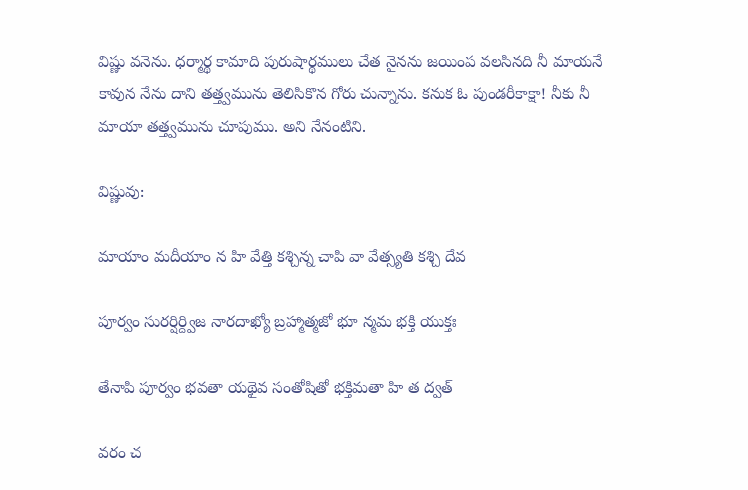విష్ణు వనెను. ధర్మార్థ కామాది పురుషార్థములు చేత నైనను జయింప వలసినది నీ మాయనే కావున నేను దాని తత్త్వమును తెలిసికొన గోరు చున్నాను. కనుక ఓ పుండరీకాక్షా! నీకు నీ మాయా తత్త్వమును చూపుము. అని నేనంటిని.

విష్ణువు:

మాయాం మదీయాం న హి వేత్తి కశ్చిన్న చాపి వా వేత్స్యతి కశ్చి దేవ

పూర్వం సురర్షిర్ద్విజ నారదాఖ్యో బ్రహ్మాత్మజో భూ న్మమ భక్తి యుక్తః

తేనాపి పూర్వం భవతా యథైవ సంతోషితో భక్తిమతా హి త ద్వత్‌

వరం చ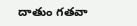దాతుం గతవా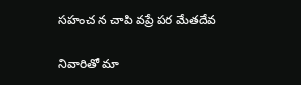సహంచ న చాపి వప్రే పర మేతదేవ

నివారితో మా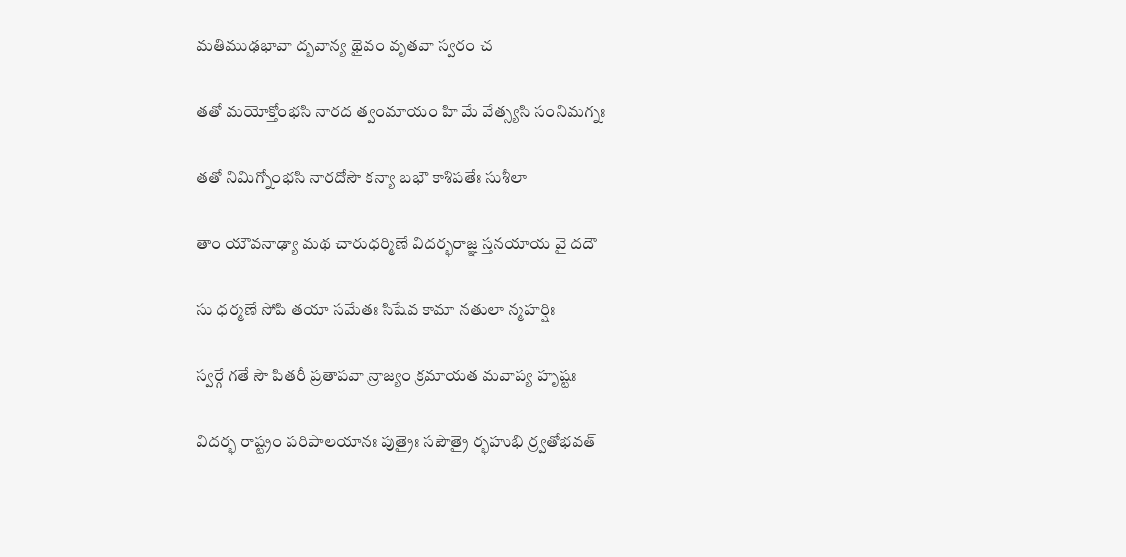మతిముఢభావా ద్బవాన్య థైవం వృతవా స్వరం చ

తతో మయోక్తోంభసి నారద త్వంమాయం హి మే వేత్స్యసి సంనిమగ్నః

తతో నిమిగ్నోంభసి నారదోసౌ కన్యా బభౌ కాశిపతేః సుశీలా

తాం యౌవనాఢ్యా మథ చారుధర్మిణే విదర్భరాజ్ఞ స్తనయాయ వై దదౌ

సు ధర్మణే సోపి తయా సమేతః సిషేవ కామా నతులా న్మహర్షిః

స్వర్గే గతే సౌ పితరీ ప్రతాపవా న్రాజ్యం క్రమాయత మవాప్య హృష్టః

విదర్భ రాష్ట్రం పరిపాలయానః పుత్రైః సపౌత్రై ర్భహుభి ర్ర్వతోభవత్‌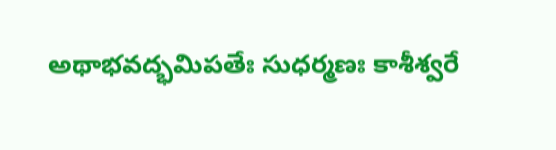అథాభవద్భమిపతేః సుధర్మణః కాశీశ్వరే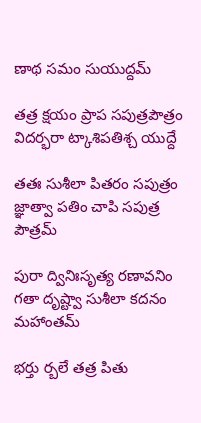ణాథ సమం సుయుద్దమ్‌

తత్ర క్షయం ప్రాప సపుత్రపౌత్రం విదర్భరా ట్కాశిపతిశ్చ యుద్దే

తతః సుశీలా పితరం సపుత్రం జ్ఞాత్వా పతిం చాపి సపుత్ర పౌత్రమ్‌

పురా ద్వినిఃసృత్య రణావనిం గతా దృష్ట్వా సుశీలా కదనం మహాంతమ్‌

భర్తు ర్బలే తత్ర పితు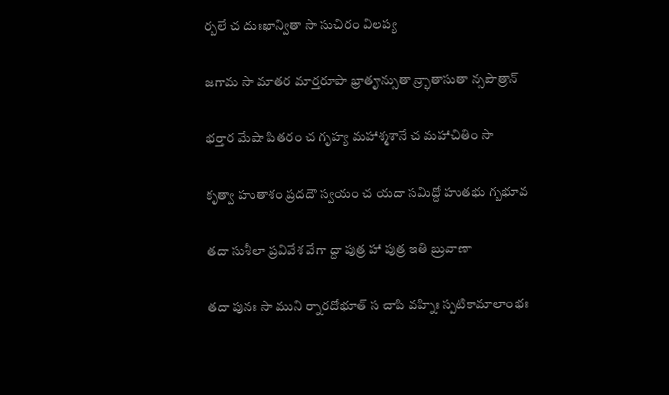ర్బలే చ దుఃఖాన్వితా సా సుచిరం విలప్య

జగామ సా మాతర మార్తరూపా భ్రాతౄన్సుతా న్ర్భాతాసుతా న్సపౌత్రాన్‌

భర్తార మేషా పితరం చ గృహ్య మహాశ్మశానే చ మహాచితిం సా

కృత్వా హుతాశం ప్రదదౌ స్వయం చ యదా సమిద్దో హుతభు గ్బభూవ

తదా సుశీలా ప్రవివేశ వేగా ద్దా పుత్ర హా పుత్ర ఇతి బ్రువాణా

తదా పునః సా ముని ర్నారదోభూత్‌ స చాపి వహ్నిః స్పటికామాలాంభః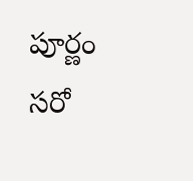పూర్ణం సరో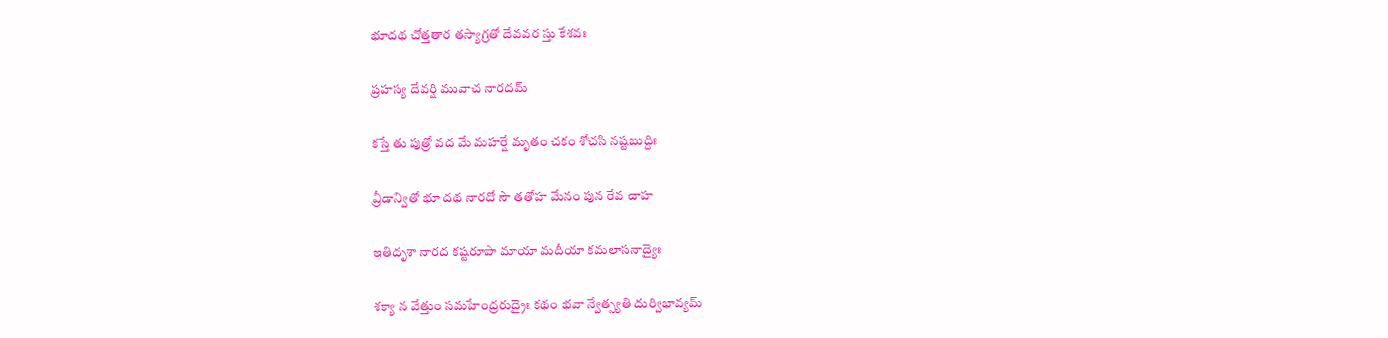భూదథ చోత్తతార తస్యాగ్రతో దేవవర స్తు కేశవః

ప్రహస్య దేవర్షి మువాచ నారదమ్‌

కస్తే తు పుత్రో వద మే మహర్షే మృతం చకం శోచసి నష్టబుద్దిః

వ్రీడాన్వితో భూ దథ నారదో సౌ తతోహ మేనం పున రేవ చాహ

ఇతిదృశా నారద కష్టరూపా మాయా మదీయా కమలాసనాద్యైః

శక్యా న వేత్తుం సమహేంద్రరుద్రైః కథం భవా న్వేత్స్యతి దుర్విభావ్యమ్‌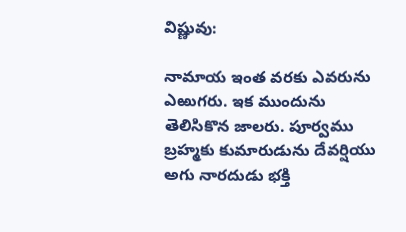విష్ణువు:

నామాయ ఇంత వరకు ఎవరును ఎఱుగరు. ఇక ముందును తెలిసికొన జాలరు. పూర్వము బ్రహ్మకు కుమారుడును దేవర్షియు అగు నారదుడు భక్తి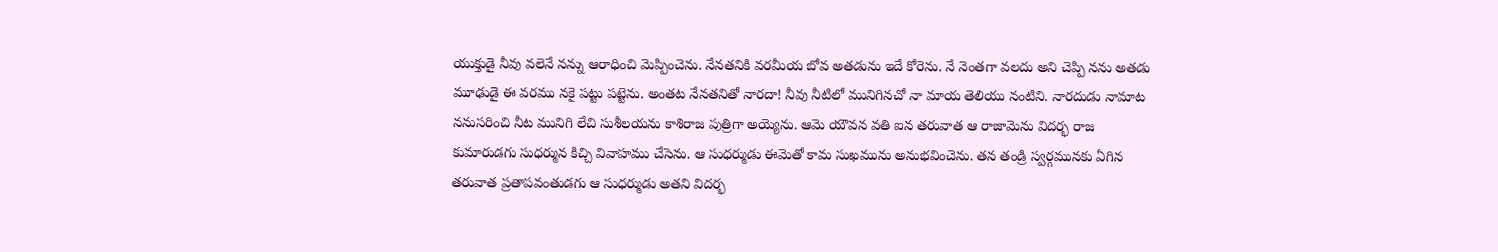యుక్తుడై నీవు వలెనే నన్ను ఆరాధించి మెప్పించెను. నేనతనికి వరమీయ బోవ అతడును ఇదే కోరెను. నే నెంతగా వలదు అని చెప్పి నను అతడు మూఢుడై ఈ వరము నకై పట్టు పట్టెను. అంతట నేనతనితో నారదా! నీవు నీటిలో మునిగినచో నా మాయ తెలియు నంటిని. నారదుడు నామాట ననుసరించి నీట మునిగి లేచి సుశీలయను కాశిరాజ పుత్రిగా అయ్యెను. ఆమె యౌవన వతి ఐన తరువాత ఆ రాజామెను విదర్భ రాజ కుమారుడగు సుధర్మున కిచ్చి వివాహము చేసెను. ఆ సుధర్ముడు ఈమెతో కామ సుఖమును అనుభవించెను. తన తండ్రి స్వర్గమునకు ఏగిన తరువాత ప్రతాపవంతుడగు ఆ సుధర్ముడు అతని విదర్భ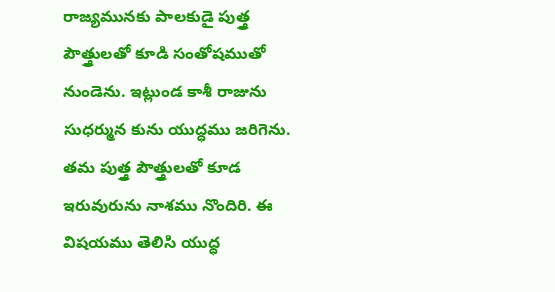రాజ్యమునకు పాలకుడై పుత్త్ర పౌత్త్రులతో కూడి సంతోషముతో నుండెను. ఇట్లుండ కాశీ రాజును సుధర్మున కును యుద్ధము జరిగెను. తమ పుత్త్ర పౌత్త్రులతో కూడ ఇరువురును నాశము నొందిరి. ఈ విషయము తెలిసి యుద్ధ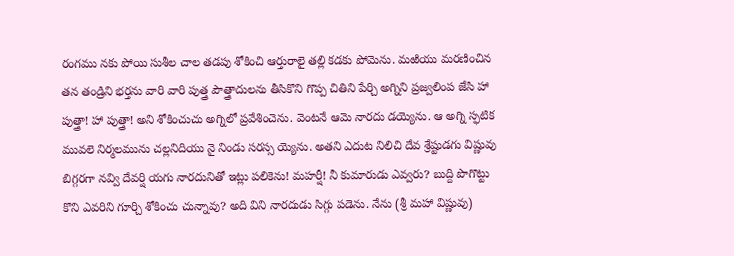రంగము నకు పోయి సుశీల చాల తడపు శోకించి ఆర్తురాలై తల్లి కడకు పోమెను. మఱియు మరణించిన తన తండ్రిని భర్తను వారి వారి పుత్త్ర పౌత్త్రాదులను తీసికొని గొప్ప చితిని పేర్చి అగ్నిని ప్రజ్వలింప జేసి హా పుత్త్రా! హా పుత్త్రా! అని శోకించుచు అగ్నిలో ప్రవేశించెను. వెంటనే ఆమె నారదు డయ్యెను. ఆ అగ్ని స్ఫటిక మువలె నిర్మలమును చల్లనిదియు నై నిండు సరస్స య్యెను. అతని ఎదుట నిలిచి దేవ శ్రేష్టుడగు విష్ణువు బిగ్గరగా నవ్వి దేవర్షి యగు నారదునితో ఇట్లు పలికెను! మహర్షీ! నీ కుమారుడు ఎవ్వరు? బుద్ది పొగొట్టు కొని ఎవరిని గూర్చి శోకించు చున్నావు? అది విని నారదుడు సిగ్గు పడెను. నేను (శ్రీ మహా విష్ణువు)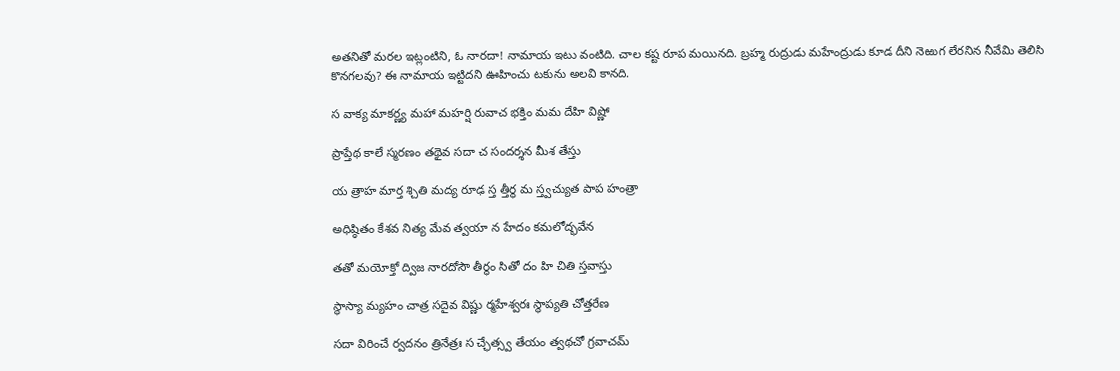అతనితో మరల ఇట్లంటిని, ఓ నారదా! నామాయ ఇటు వంటిది. చాల కష్ట రూప మయినది. బ్రహ్మ రుద్రుడు మహేంద్రుడు కూడ దీని నెఱుగ లేరనిన నీవేమి తెలిసి కొనగలవు? ఈ నామాయ ఇట్టిదని ఊహించు టకును అలవి కానది.

స వాక్య మాకర్ణ్య మహా మహర్షి రువాచ భక్తిం మమ దేహి విష్ణో

ప్రాప్తేథ కాలే స్మరణం తథైవ సదా చ సందర్శన మీశ తేస్తు

య త్రాహ మార్త శ్చితి మద్య రూఢ స్త త్తీర్థ మ స్త్వచ్యుత పాప హంత్రా

అధిష్ఠితం కేశవ నిత్య మేవ త్వయా న హేదం కమలోద్భవేన

తతో మయోక్తో ద్విజ నారదోసౌ తీర్థం సితో దం హి చితి స్తవాస్తు

స్థాస్యా మ్యహం చాత్ర సదైవ విష్ణు ర్మహేశ్వరః స్థాప్యతి చోత్తరేణ

సదా విరించే ర్వదనం త్రినేత్రః స చ్ఛేత్స్వ తేయం త్వథచో గ్రవాచమ్‌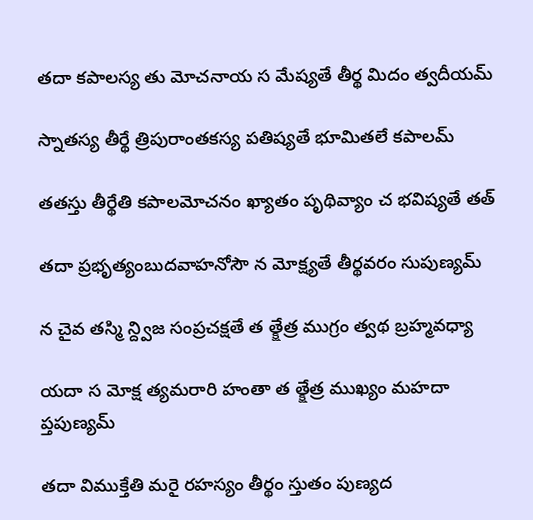తదా కపాలస్య తు మోచనాయ స మేష్యతే తీర్థ మిదం త్వదీయమ్‌

స్నాతస్య తీర్థే త్రిపురాంతకస్య పతిష్యతే భూమితలే కపాలమ్‌

తతస్తు తీర్థేతి కపాలమోచనం ఖ్యాతం పృథివ్యాం చ భవిష్యతే తత్‌

తదా ప్రభృత్యంబుదవాహనోసౌ న మోక్ష్యతే తీర్థవరం సుపుణ్యమ్‌

న చైవ తస్మి న్ద్విజ సంప్రచక్షతే త త్క్షేత్ర ముగ్రం త్వథ బ్రహ్మవధ్యా

యదా స మోక్ష త్యమరారి హంతా త త్క్షేత్ర ముఖ్యం మహదా ప్తపుణ్యమ్‌

తదా విముక్తేతి మరై రహస్యం తీర్థం స్తుతం పుణ్యద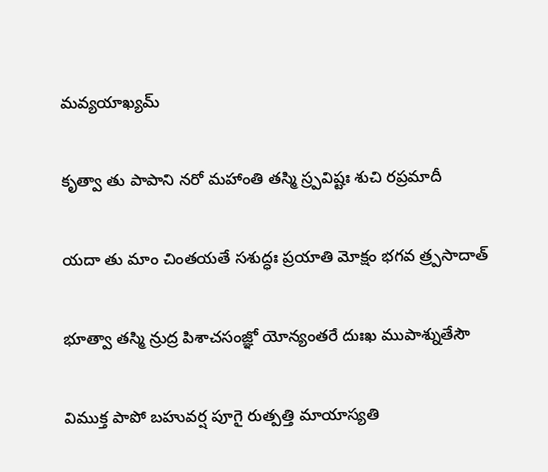మవ్యయాఖ్యమ్‌

కృత్వా తు పాపాని నరో మహాంతి తస్మి స్ర్పవిష్టః శుచి రప్రమాదీ

యదా తు మాం చింతయతే సశుద్ధః ప్రయాతి మోక్షం భగవ త్ర్పసాదాత్‌

భూత్వా తస్మి న్రుద్ర పిశాచసంజ్ఞో యోన్యంతరే దుఃఖ ముపాశ్నుతేసౌ

విముక్త పాపో బహువర్ష పూగై రుత్పత్తి మాయాస్యతి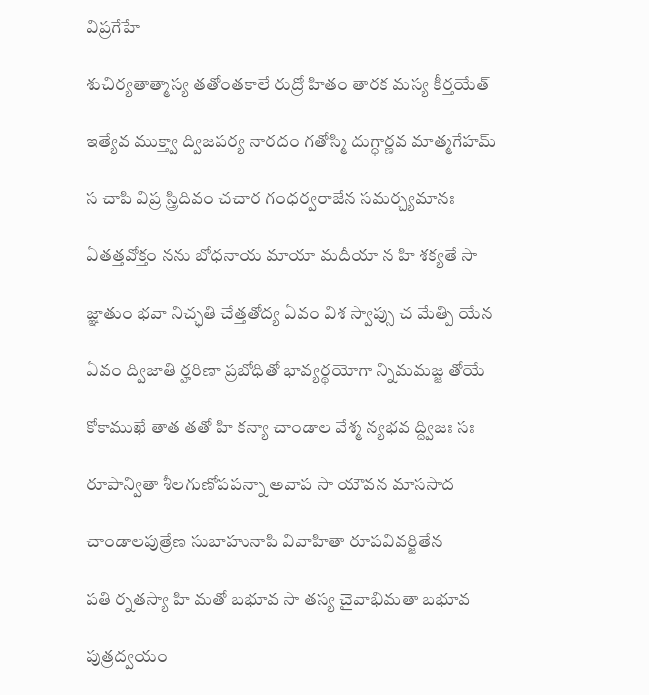విప్రగేహే

శుచిర్యతాత్మాస్య తతోంతకాలే రుద్రో హితం తారక మస్య కీర్తయేత్‌

ఇత్యేవ ముక్త్వా ద్విజపర్య నారదం గతోస్మి దుగ్ధార్ణవ మాత్మగేహమ్‌

స చాపి విప్ర స్త్రిదివం చచార గంధర్వరాజేన సమర్చ్యమానః

ఏతత్తవోక్తం నను బోధనాయ మాయా మదీయా న హి శక్యతే సా

జ్ఞాతుం భవా నిచ్ఛతి చేత్తతోద్య ఏవం విశ స్వాప్సు చ మేత్పి యేన

ఏవం ద్విజాతి ర్హరిణా ప్రబోధితో భావ్యర్థయోగా న్నిమమజ్జ తోయే

కోకాముఖే తాత తతో హి కన్యా చాండాల వేశ్మ న్యభవ ద్ద్విజః సః

రూపాన్వితా శీలగుణోపపన్నా అవాప సా యౌవన మాససాద

చాండాలపుత్రేణ సుబాహునాపి వివాహితా రూపవివర్జితేన

పతి ర్నతస్యా హి మతో బభూవ సా తస్య చైవాభిమతా బభూవ

పుత్రద్వయం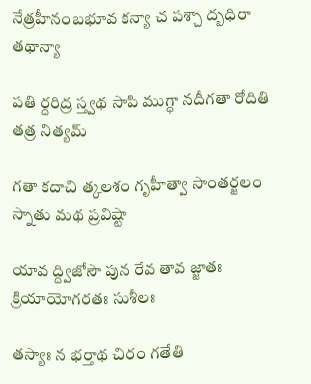నేత్రహీనంబభూవ కన్యా చ పశ్చా ద్బధిరా తథాన్యా

పతి ర్దరిద్ర స్త్వథ సాపి ముగ్ధా నదీగతా రోదితి తత్ర నిత్యమ్‌

గతా కదాచి త్కలశం గృహీత్వా సాంతర్జలం స్నాతు మథ ప్రవిష్టా

యావ ద్ద్విజోసౌ పున రేవ తావ జ్జాతః క్రియాయోగరతః సుశీలః

తస్యాః న భర్తాథ చిరం గతేతి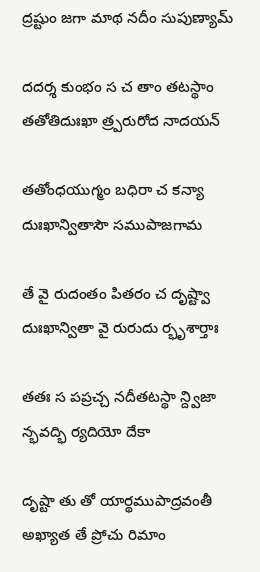ద్రష్టుం జగా మాథ నదీం సుపుణ్యామ్‌

దదర్శ కుంభం స చ తాం తటస్థాం తతోతిదుఃఖా త్ర్పరురోద నాదయన్‌

తతోంధయుగ్మం బధిరా చ కన్యా దుఃఖాన్వితాసౌ సముపాజగామ

తే వై రుదంతం పితరం చ దృష్ట్వా దుఃఖాన్వితా వై రురుదు ర్భృశార్తాః

తతః స పప్రచ్చ నదీతటస్థా న్ద్విజా న్భవద్భి ర్యదియో దేకా

దృష్టా తు తో యార్థముపాద్రవంతీ అఖ్యాత తే ప్రోచు రిమాం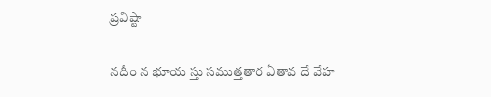ప్రవిష్టా

నదీం న భూయ స్తు సముత్తతార ఏతావ దే వేహ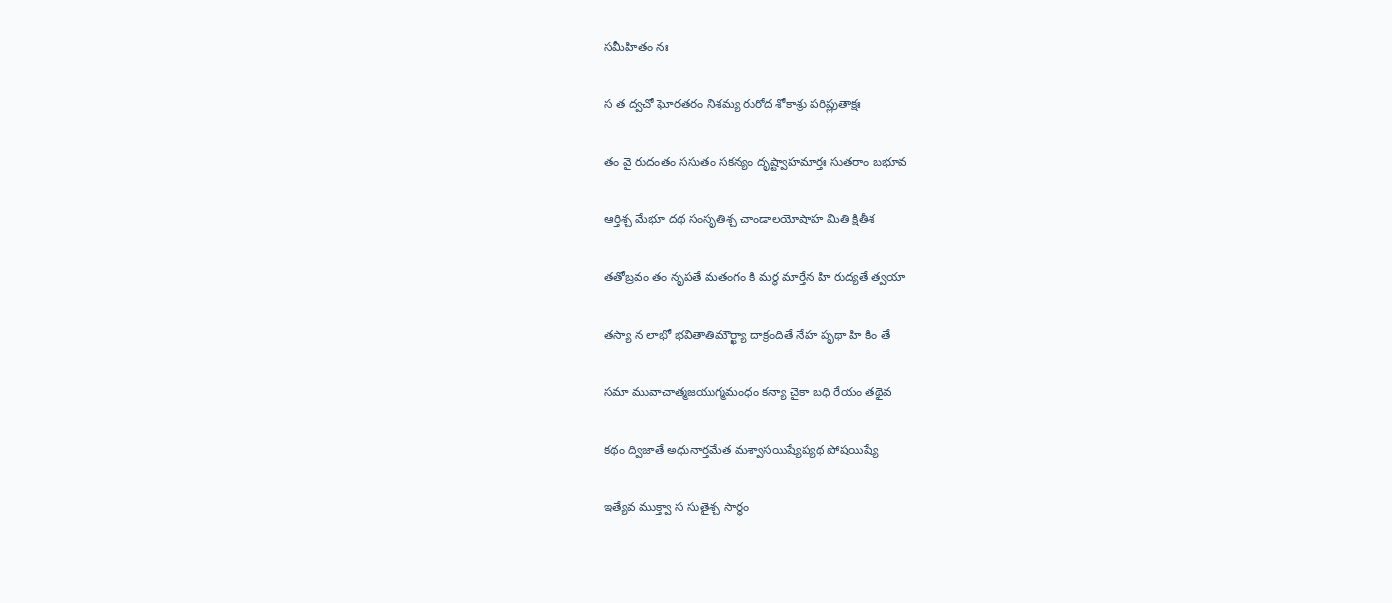సమీహితం నః

స త ద్వచో ఘోరతరం నిశమ్య రురోద శోకాశ్రు పరిప్లుతాక్షః

తం వై రుదంతం ససుతం సకన్యం దృష్ట్వాహమార్తః సుతరాం బభూవ

ఆర్తిశ్చ మేభూ దథ సంసృతిశ్చ చాండాలయోషాహ మితి క్షితీశ

తతోబ్రవం తం నృపతే మతంగం కి మర్థ మార్తేన హి రుద్యతే త్వయా

తస్యా న లాభో భవితాతిమౌర్ఖ్యా దాక్రందితే నేహ పృథా హి కిం తే

సమా మువాచాత్మజయుగ్మమంధం కన్యా చైకా బధి రేయం తథైవ

కథం ద్విజాతే అధునార్తమేత మశ్వాసయిష్యేప్యథ పోషయిష్యే

ఇత్యేవ ముక్త్వా స సుతైశ్చ సార్థం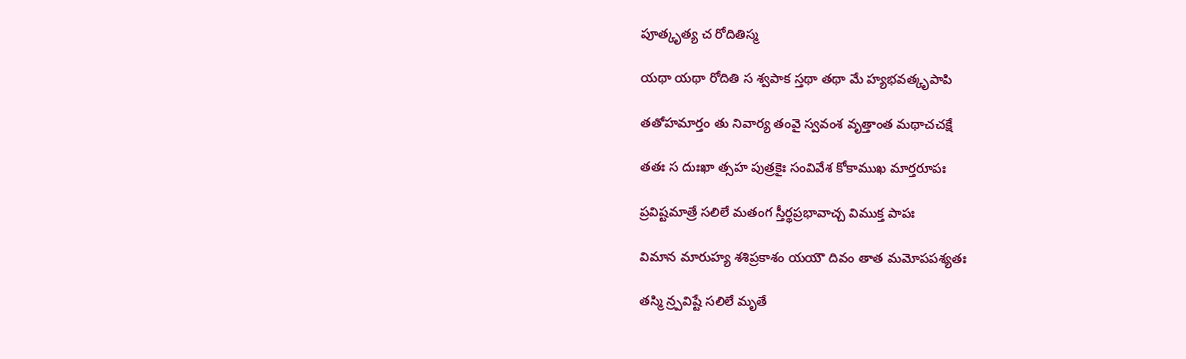పూత్కృత్య చ రోదితిస్మ

యథా యథా రోదితి స శ్వపాక స్తథా తథా మే హ్యభవత్కృపాపి

తతోహమార్తం తు నివార్య తంవై స్వవంశ వృత్తాంత మథాచచక్షే

తతః స దుఃఖా త్సహ పుత్రకైః సంవివేశ కోకాముఖ మార్తరూపః

ప్రవిష్టమాత్రే సలిలే మతంగ స్తీర్థప్రభావాచ్చ విముక్త పాపః

విమాన మారుహ్య శశిప్రకాశం యయౌ దివం తాత మమోపపశ్యతః

తస్మి న్ర్పవిష్టే సలిలే మృతే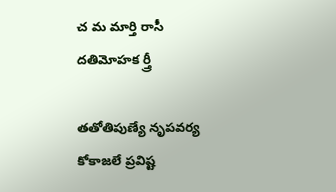చ మ మార్తి రాసీ దతిమోహక ర్త్రీ

తతోతిపుణ్యే నృపవర్య కోకాజలే ప్రవిష్ట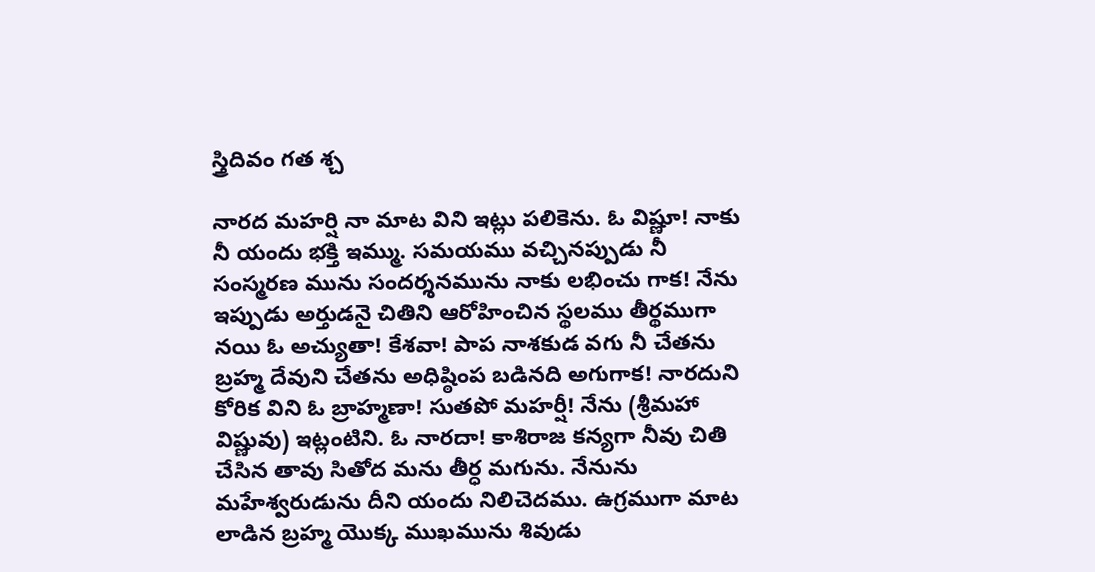స్త్రిదివం గత శ్చ

నారద మహర్షి నా మాట విని ఇట్లు పలికెను. ఓ విష్ణూ! నాకు నీ యందు భక్తి ఇమ్ము. సమయము వచ్చినప్పుడు నీ సంస్మరణ మును సందర్శనమును నాకు లభించు గాక! నేను ఇప్పుడు అర్తుడనై చితిని ఆరోహించిన స్థలము తీర్థముగా నయి ఓ అచ్యుతా! కేశవా! పాప నాశకుడ వగు నీ చేతను బ్రహ్మ దేవుని చేతను అధిష్ఠింప బడినది అగుగాక! నారదుని కోరిక విని ఓ బ్రాహ్మణా! సుతపో మహర్షీ! నేను (శ్రీమహా విష్ణువు) ఇట్లంటిని. ఓ నారదా! కాశిరాజ కన్యగా నీవు చితి చేసిన తావు సితోద మను తీర్ధ మగును. నేనును మహేశ్వరుడును దీని యందు నిలిచెదము. ఉగ్రముగా మాట లాడిన బ్రహ్మ యొక్క ముఖమును శివుడు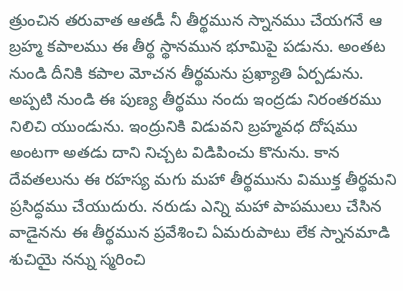త్రుంచిన తరువాత ఆతడీ నీ తీర్థమున స్నానము చేయగనే ఆ బ్రహ్మ కపాలము ఈ తీర్థ స్థానమున భూమిపై పడును. అంతట నుండి దీనికి కపాల మోచన తీర్థమను ప్రఖ్యాతి ఏర్పడును. అప్పటి నుండి ఈ పుణ్య తీర్థము నందు ఇంద్రడు నిరంతరము నిలిచి యుండును. ఇంద్రునికి విడువని బ్రహ్మవధ దోషము అంటగా అతడు దాని నిచ్చట విడిపించు కొనును. కాన దేవతలును ఈ రహస్య మగు మహా తీర్థమును విముక్త తీర్థమని ప్రసిద్ధము చేయుదురు. నరుడు ఎన్ని మహా పాపములు చేసిన వాడైనను ఈ తీర్థమున ప్రవేశించి ఏమరుపాటు లేక స్నానమాడి శుచియై నన్ను స్మరించి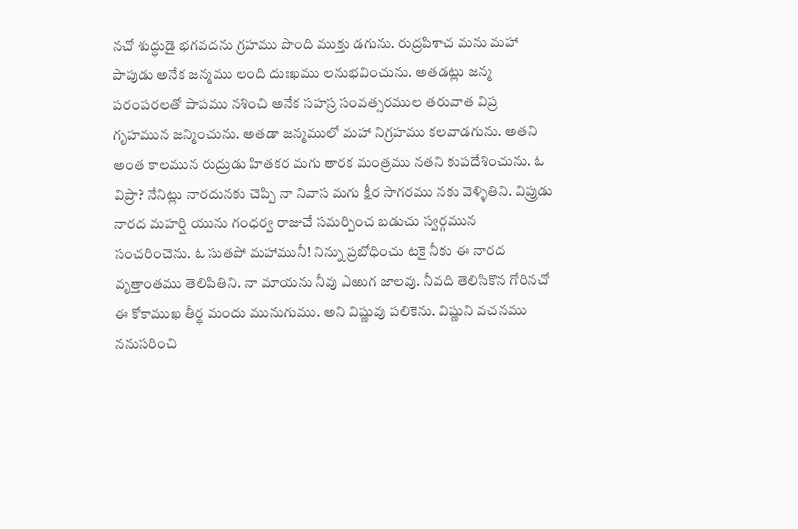నచో శుద్ధుడై భగవదను గ్రహము పొంది ముక్తు డగును. రుద్రపిశాచ మను మహా పాపుడు అనేక జన్మము లంది దుఃఖము లనుభవించును. అతడట్లు జన్మ పరంపరలతో పాపము నశించి అనేక సహస్ర సంవత్సరముల తరువాత విప్ర గృహమున జన్మించును. అతడా జన్మములో మహా నిగ్రహము కలవాడగును. అతని అంత కాలమున రుద్రుడు హితకర మగు తారక మంత్రము నతని కుపదేశించును. ఓ విప్రా? నేనిట్లు నారదునకు చెప్పి నా నివాస మగు క్షీర సాగరము నకు వెళ్ళితిని. విప్రుడు నారద మహర్షి యును గంధర్వ రాజుచే సమర్పించ బడుచు స్వర్గమున సంచరించెను. ఓ సుతపో మహామునీ! నిన్ను ప్రబోధించు టకై నీకు ఈ నారద వృత్తాంతము తెలిపితిని. నా మాయను నీవు ఎఱుగ జాలవు. నీవది తెలిసికొన గోరినచో ఈ కోకాముఖ తీర్థ మందు మునుగుము. అని విష్ణువు పలికెను. విష్ణుని వచనము ననుసరించి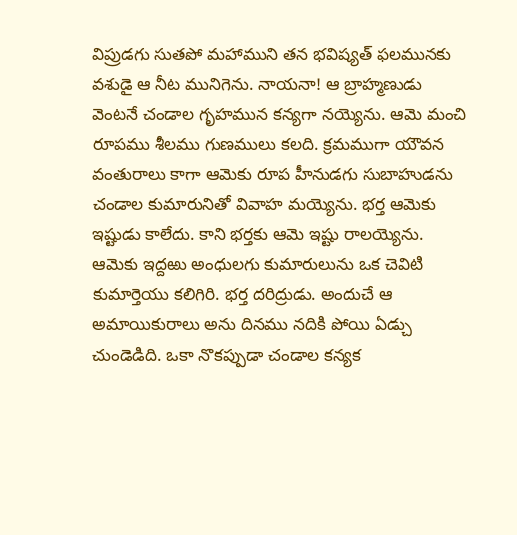విప్రుడగు సుతపో మహాముని తన భవిష్యత్‌ ఫలమునకు వశుడై ఆ నీట మునిగెను. నాయనా! ఆ బ్రాహ్మణుడు వెంటనే చండాల గృహమున కన్యగా నయ్యెను. ఆమె మంచి రూపము శీలము గుణములు కలది. క్రమముగా యౌవన వంతురాలు కాగా ఆమెకు రూప హీనుడగు సుబాహుడను చండాల కుమారునితో వివాహ మయ్యెను. భర్త ఆమెకు ఇష్టుడు కాలేదు. కాని భర్తకు ఆమె ఇష్టు రాలయ్యెను. ఆమెకు ఇద్దఱు అంధులగు కుమారులును ఒక చెవిటి కుమార్తెయు కలిగిరి. భర్త దరిద్రుడు. అందుచే ఆ అమాయికురాలు అను దినము నదికి పోయి ఏడ్చు చుండెడిది. ఒకా నొకప్పుడా చండాల కన్యక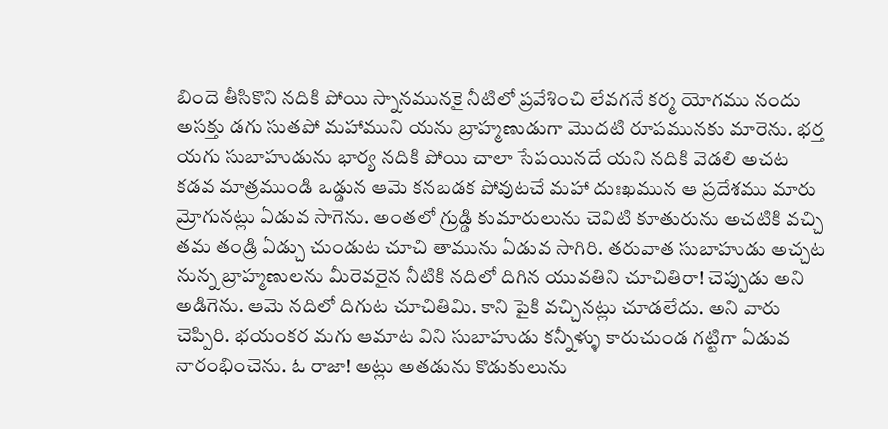బిందె తీసికొని నదికి పోయి స్నానమునకై నీటిలో ప్రవేశించి లేవగనే కర్మ యోగము నందు అసక్తు డగు సుతపో మహాముని యను బ్రాహ్మణుడుగా మొదటి రూపమునకు మారెను. భర్త యగు సుబాహుడును భార్య నదికి పోయి చాలా సేపయినదే యని నదికి వెడలి అచట కడవ మాత్రముండి ఒడ్డున ఆమె కనబడక పోవుటచే మహా దుఃఖమున ఆ ప్రదేశము మారు మ్రోగునట్లు ఏడువ సాగెను. అంతలో గ్రుడ్డి కుమారులును చెవిటి కూతురును అచటికి వచ్చి తమ తండ్రి ఏడ్చు చుండుట చూచి తామును ఏడువ సాగిరి. తరువాత సుబాహుడు అచ్చట నున్న బ్రాహ్మణులను మీరెవరైన నీటికి నదిలో దిగిన యువతిని చూచితిరా! చెప్పుడు అని అడిగెను. ఆమె నదిలో దిగుట చూచితిమి. కాని పైకి వచ్చినట్లు చూడలేదు. అని వారు చెప్పిరి. భయంకర మగు ఆమాట విని సుబాహుడు కన్నీళ్ళు కారుచుండ గట్టిగా ఏడువ నారంభించెను. ఓ రాజా! అట్లు అతడును కొడుకులును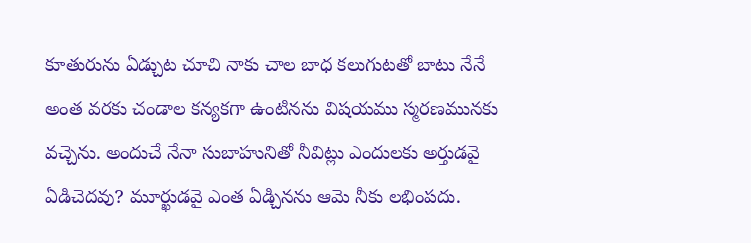కూతురును ఏడ్చుట చూచి నాకు చాల బాధ కలుగుటతో బాటు నేనే అంత వరకు చండాల కన్యకగా ఉంటినను విషయము స్మరణమునకు వచ్చెను. అందుచే నేనా సుబాహునితో నీవిట్లు ఎందులకు అర్తుడవై ఏడిచెదవు? మూర్ఖుడవై ఎంత ఏడ్చినను ఆమె నీకు లభింపదు.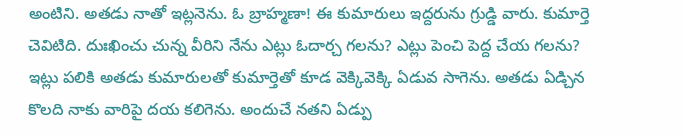అంటిని. అతడు నాతో ఇట్లనెను. ఓ బ్రాహ్మణా! ఈ కుమారులు ఇద్దరును గ్రుడ్డి వారు. కుమార్తె చెవిటిది. దుఃఖించు చున్న వీరిని నేను ఎట్లు ఓదార్చ గలను? ఎట్లు పెంచి పెద్ద చేయ గలను? ఇట్లు పలికి అతడు కుమారులతో కుమార్తెతో కూడ వెక్కివెక్కి ఏడువ సాగెను. అతడు ఏడ్చిన కొలది నాకు వారిపై దయ కలిగెను. అందుచే నతని ఏడ్పు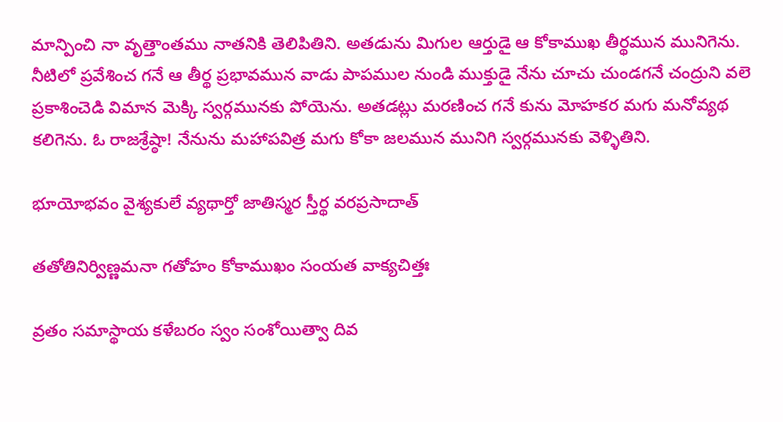మాన్పించి నా వృత్తాంతము నాతనికి తెలిపితిని. అతడును మిగుల ఆర్తుడై ఆ కోకాముఖ తీర్థమున మునిగెను. నీటిలో ప్రవేశించ గనే ఆ తీర్థ ప్రభావమున వాడు పాపముల నుండి ముక్తుడై నేను చూచు చుండగనే చంద్రుని వలె ప్రకాశించెడి విమాన మెక్కి స్వర్గమునకు పోయెను. అతడట్లు మరణించ గనే కును మోహకర మగు మనోవ్యథ కలిగెను. ఓ రాజశ్రేష్ఠా! నేనును మహాపవిత్ర మగు కోకా జలమున మునిగి స్వర్గమునకు వెళ్ళితిని.

భూయోభవం వైశ్యకులే వ్యథార్తో జాతిస్మర స్తీర్థ వరప్రసాదాత్‌

తతోతినిర్విణ్ణమనా గతోహం కోకాముఖం సంయత వాక్యచిత్తః

వ్రతం సమాస్థాయ కళేబరం స్వం సంశోయిత్వా దివ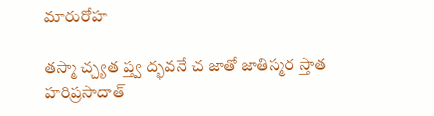మారురోహ

తస్మా చ్చ్యత ప్త్వ ద్భవనే చ జాతో జాతిస్మర స్తాత హరిప్రసాదాత్‌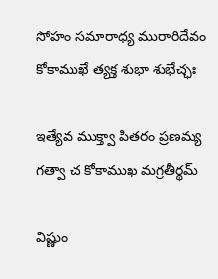సోహం సమారాధ్య మురారిదేవం కోకాముఖే త్యక్త శుభా శుభేచ్ఛః

ఇత్యేవ ముక్త్వా పితరం ప్రణమ్య గత్వా చ కోకాముఖ మగ్రతీర్థమ్‌

విష్ణుం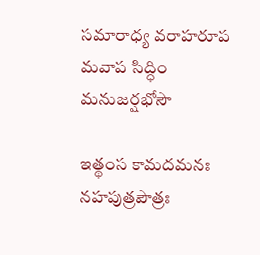సమారాధ్య వరాహరూప మవాప సిద్ధిం మనుజర్షభోసౌ

ఇత్థంస కామదమనః నహపుత్రపౌత్రః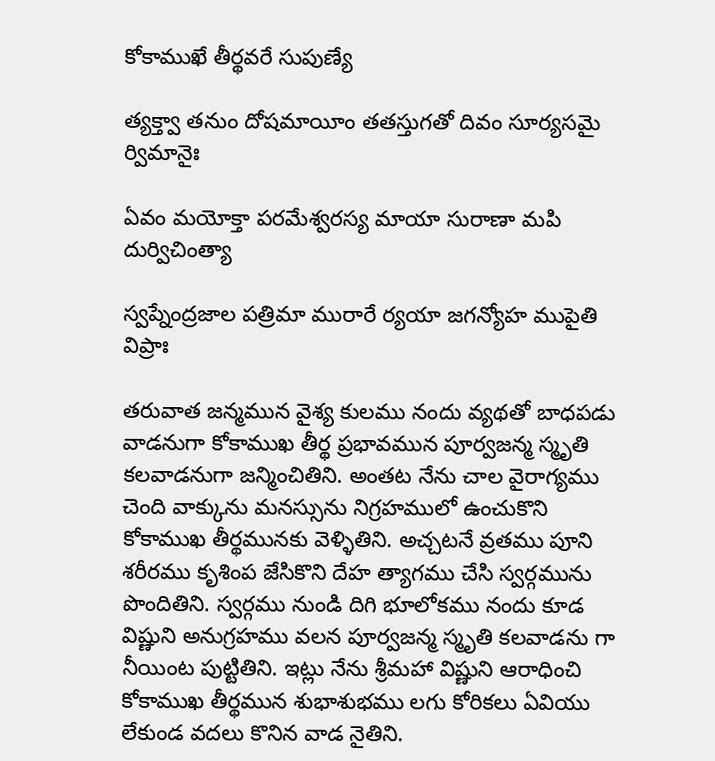కోకాముఖే తీర్థవరే సుపుణ్యే

త్యక్త్వా తనుం దోషమాయీం తతస్తుగతో దివం సూర్యసమై ర్విమానైః

ఏవం మయోక్తా పరమేశ్వరస్య మాయా సురాణా మపి దుర్విచింత్యా

స్వప్నేంద్రజాల పత్రిమా మురారే ర్యయా జగన్యోహ ముపైతి విప్రాః

తరువాత జన్మమున వైశ్య కులము నందు వ్యథతో బాధపడు వాడనుగా కోకాముఖ తీర్థ ప్రభావమున పూర్వజన్మ స్మృతి కలవాడనుగా జన్మించితిని. అంతట నేను చాల వైరాగ్యము చెంది వాక్కును మనస్సును నిగ్రహములో ఉంచుకొని కోకాముఖ తీర్థమునకు వెళ్ళితిని. అచ్చటనే వ్రతము పూని శరీరము కృశింప జేసికొని దేహ త్యాగము చేసి స్వర్గమును పొందితిని. స్వర్గము నుండి దిగి భూలోకము నందు కూడ విష్ణుని అనుగ్రహము వలన పూర్వజన్మ స్మృతి కలవాడను గా నీయింట పుట్టితిని. ఇట్లు నేను శ్రీమహా విష్ణుని ఆరాధించి కోకాముఖ తీర్థమున శుభాశుభము లగు కోరికలు ఏవియు లేకుండ వదలు కొనిన వాడ నైతిని.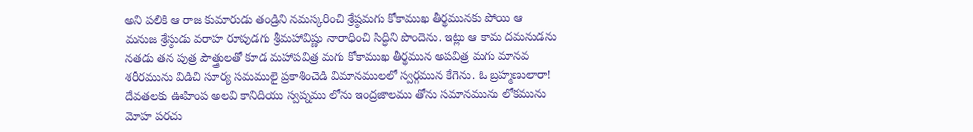అని పలికి ఆ రాజ కుమారుడు తండ్రిని నమస్కరించి శ్రేష్ఠమగు కోకాముఖ తీర్థమునకు పోయి ఆ మనుజ శ్రేస్ఠుడు వరాహ రూపుడగు శ్రీమహావిష్ణు నారాధించి సిద్ధిని పొందెను. ఇట్లు ఆ కామ దమనుడను నతడు తన పుత్ర పౌత్త్రులతో కూడ మహాపవిత్ర మగు కోకాముఖ తీర్థమున అపవిత్ర మగు మానవ శరీరమును విడిచి సూర్య సమములై ప్రకాశించెడి విమానములలో స్వర్గమున కేగెను. ఓ బ్రహ్మణులారా! దేవతలకు ఊహింప అలవి కానిదియు స్వప్నము లోను ఇంద్రజాలము తోను సమానమును లోకమును మోహ పరచు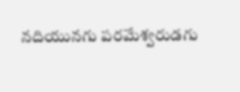నదియునగు పరమేశ్వరుడగు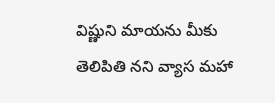విష్ణుని మాయను మీకు తెలిపితి నని వ్యాస మహా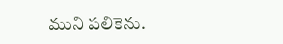ముని పలికెను.